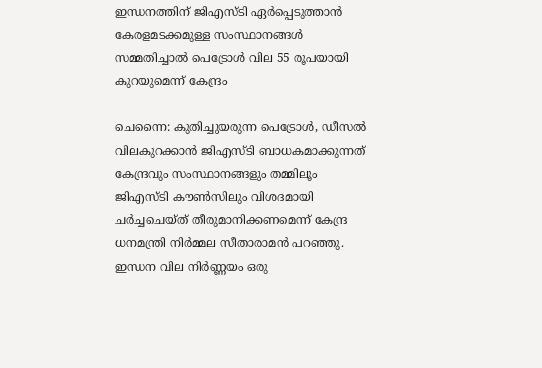ഇന്ധനത്തിന് ജിഎസ്ടി ഏര്‍പ്പെടുത്താന്‍ കേരളമടക്കമുള്ള സംസ്ഥാനങ്ങൾ സമ്മതിച്ചാല്‍ പെട്രോള്‍ വില 55 രൂപയായി കുറയുമെന്ന് കേന്ദ്രം

ചെന്നൈ: കുതിച്ചുയരുന്ന പെട്രോള്‍, ഡീസല്‍ വിലകുറക്കാന്‍ ജിഎസ്ടി ബാധകമാക്കുന്നത് കേന്ദ്രവും സംസ്ഥാനങ്ങളും തമ്മിലൂം ജിഎസ്ടി കൗണ്‍സിലും വിശദമായി ചര്‍ച്ചചെയ്ത് തീരുമാനിക്കണമെന്ന് കേന്ദ്ര ധനമന്ത്രി നിര്‍മ്മല സീതാരാമന്‍ പറഞ്ഞു. ഇന്ധന വില നിര്‍ണ്ണയം ഒരു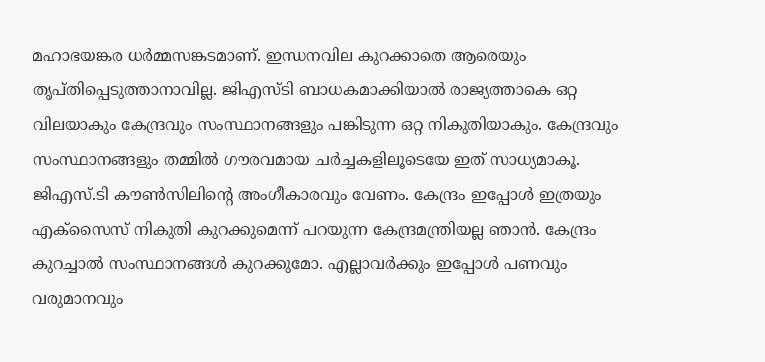മഹാഭയങ്കര ധര്‍മ്മസങ്കടമാണ്. ഇന്ധനവില കുറക്കാതെ ആരെയും തൃപ്തിപ്പെടുത്താനാവില്ല. ജിഎസ്ടി ബാധകമാക്കിയാല്‍ രാജ്യത്താകെ ഒറ്റ വിലയാകും കേന്ദ്രവും സംസ്ഥാനങ്ങളും പങ്കിടുന്ന ഒറ്റ നികുതിയാകും. കേന്ദ്രവും സംസ്ഥാനങ്ങളും തമ്മില്‍ ഗൗരവമായ ചര്‍ച്ചകളിലൂടെയേ ഇത് സാധ്യമാകൂ. ജിഎസ്.ടി കൗണ്‍സിലിന്റെ അംഗീകാരവും വേണം. കേന്ദ്രം ഇപ്പോള്‍ ഇത്രയും എക്‌സൈസ് നികുതി കുറക്കുമെന്ന് പറയുന്ന കേന്ദ്രമന്ത്രിയല്ല ഞാന്‍. കേന്ദ്രം കുറച്ചാല്‍ സംസ്ഥാനങ്ങള്‍ കുറക്കുമോ. എല്ലാവര്‍ക്കും ഇപ്പോള്‍ പണവും വരുമാനവും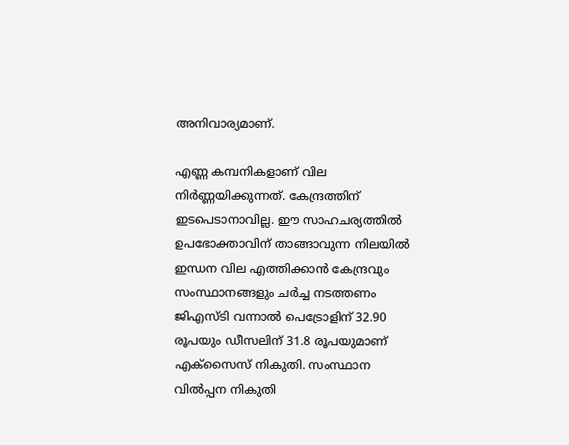അനിവാര്യമാണ്.

എണ്ണ കമ്പനികളാണ് വില നിര്‍ണ്ണയിക്കുന്നത്. കേന്ദ്രത്തിന് ഇടപെടാനാവില്ല. ഈ സാഹചര്യത്തില്‍ ഉപഭോക്താവിന് താങ്ങാവുന്ന നിലയില്‍ ഇന്ധന വില എത്തിക്കാന്‍ കേന്ദ്രവും സംസ്ഥാനങ്ങളും ചര്‍ച്ച നടത്തണം ജിഎസ്ടി വന്നാല്‍ പെട്രോളിന് 32.90 രൂപയും ഡീസലിന് 31.8 രൂപയുമാണ് എക്‌സൈസ് നികുതി. സംസ്ഥാന വില്‍പ്പന നികുതി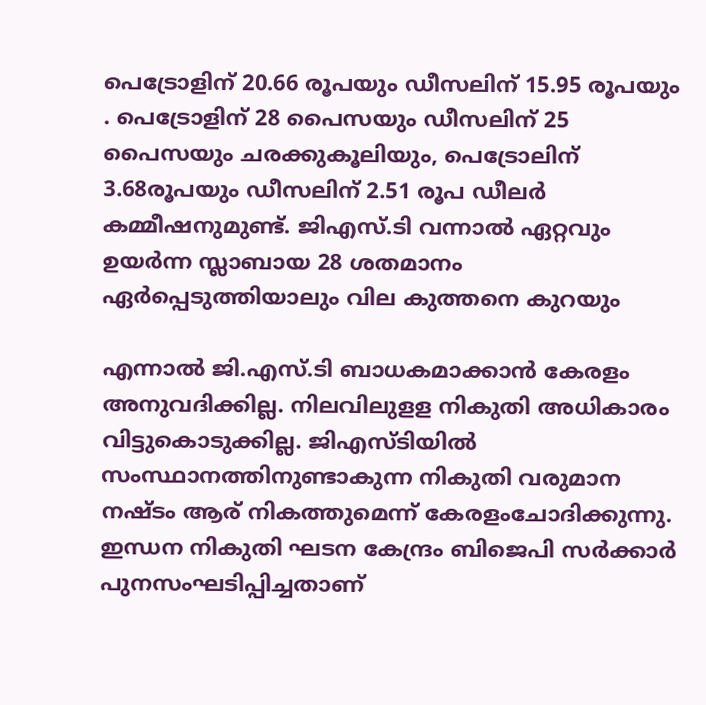പെട്രോളിന് 20.66 രൂപയും ഡീസലിന് 15.95 രൂപയും . പെട്രോളിന് 28 പൈസയും ഡീസലിന് 25 പൈസയും ചരക്കുകൂലിയും, പെട്രോലിന് 3.68രൂപയും ഡീസലിന് 2.51 രൂപ ഡീലര്‍ കമ്മീഷനുമുണ്ട്. ജിഎസ്.ടി വന്നാല്‍ ഏറ്റവും ഉയര്‍ന്ന സ്ലാബായ 28 ശതമാനം ഏര്‍പ്പെടുത്തിയാലും വില കുത്തനെ കുറയും

എന്നാല്‍ ജി.എസ്.ടി ബാധകമാക്കാന്‍ കേരളം അനുവദിക്കില്ല. നിലവിലുളള നികുതി അധികാരം വിട്ടുകൊടുക്കില്ല. ജിഎസ്ടിയില്‍ സംസ്ഥാനത്തിനുണ്ടാകുന്ന നികുതി വരുമാന നഷ്ടം ആര് നികത്തുമെന്ന് കേരളംചോദിക്കുന്നു. ഇന്ധന നികുതി ഘടന കേന്ദ്രം ബിജെപി സര്‍ക്കാര്‍ പുനസംഘടിപ്പിച്ചതാണ്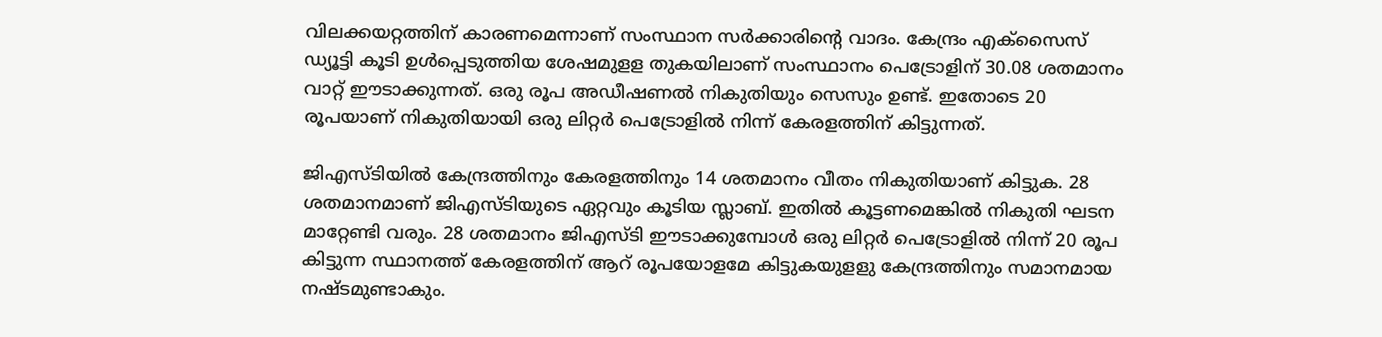വിലക്കയറ്റത്തിന് കാരണമെന്നാണ് സംസ്ഥാന സര്‍ക്കാരിന്റെ വാദം. കേന്ദ്രം എക്‌സൈസ് ഡ്യൂട്ടി കൂടി ഉള്‍പ്പെടുത്തിയ ശേഷമുളള തുകയിലാണ് സംസ്ഥാനം പെട്രോളിന് 30.08 ശതമാനം വാറ്റ് ഈടാക്കുന്നത്. ഒരു രൂപ അഡീഷണല്‍ നികുതിയും സെസും ഉണ്ട്. ഇതോടെ 20 രൂപയാണ് നികുതിയായി ഒരു ലിറ്റര്‍ പെട്രോളില്‍ നിന്ന് കേരളത്തിന് കിട്ടുന്നത്.

ജിഎസ്ടിയില്‍ കേന്ദ്രത്തിനും കേരളത്തിനും 14 ശതമാനം വീതം നികുതിയാണ് കിട്ടുക. 28 ശതമാനമാണ് ജിഎസ്ടിയുടെ ഏറ്റവും കൂടിയ സ്ലാബ്. ഇതില്‍ കൂട്ടണമെങ്കില്‍ നികുതി ഘടന മാറ്റേണ്ടി വരും. 28 ശതമാനം ജിഎസ്ടി ഈടാക്കുമ്പോള്‍ ഒരു ലിറ്റര്‍ പെട്രോളില്‍ നിന്ന് 20 രൂപ കിട്ടുന്ന സ്ഥാനത്ത് കേരളത്തിന് ആറ് രൂപയോളമേ കിട്ടുകയുളളു കേന്ദ്രത്തിനും സമാനമായ നഷ്ടമുണ്ടാകും.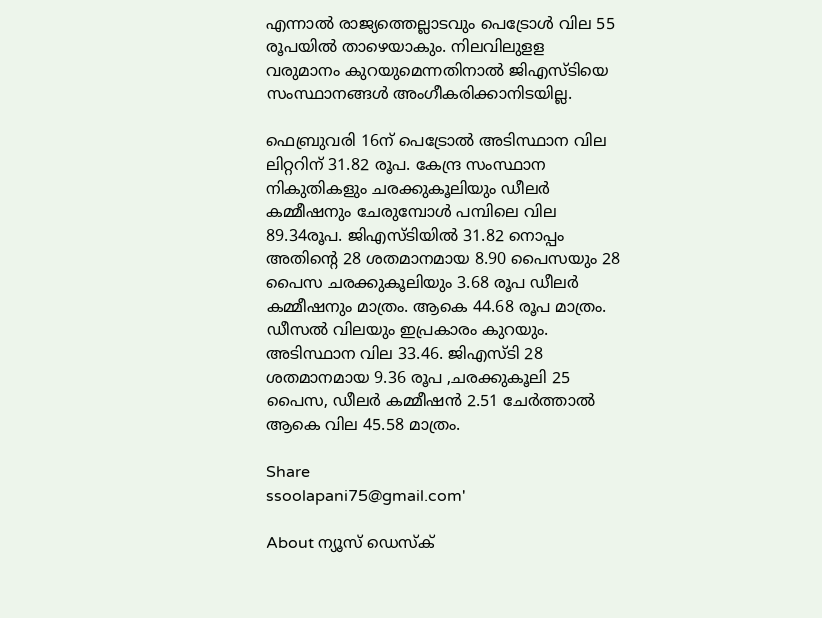എന്നാല്‍ രാജ്യത്തെല്ലാടവും പെട്രോള്‍ വില 55 രൂപയില്‍ താഴെയാകും. നിലവിലുളള വരുമാനം കുറയുമെന്നതിനാല്‍ ജിഎസ്ടിയെ സംസ്ഥാനങ്ങള്‍ അംഗീകരിക്കാനിടയില്ല.

ഫെബ്രുവരി 16ന് പെട്രോല്‍ അടിസ്ഥാന വില ലിറ്ററിന് 31.82 രൂപ. കേന്ദ്ര സംസ്ഥാന നികുതികളും ചരക്കുകൂലിയും ഡീലര്‍ കമ്മീഷനും ചേരുമ്പോള്‍ പമ്പിലെ വില 89.34രൂപ. ജിഎസ്ടിയില്‍ 31.82 നൊപ്പം അതിന്റെ 28 ശതമാനമായ 8.90 പൈസയും 28 പൈസ ചരക്കുകൂലിയും 3.68 രൂപ ഡീലര്‍ കമ്മീഷനും മാത്രം. ആകെ 44.68 രൂപ മാത്രം. ഡീസല്‍ വിലയും ഇപ്രകാരം കുറയും. അടിസ്ഥാന വില 33.46. ജിഎസ്ടി 28 ശതമാനമായ 9.36 രൂപ ,ചരക്കുകൂലി 25 പൈസ, ഡീലര്‍ കമ്മീഷന്‍ 2.51 ചേര്‍ത്താല്‍ ആകെ വില 45.58 മാത്രം.

Share
ssoolapani75@gmail.com'

About ന്യൂസ് ഡെസ്ക്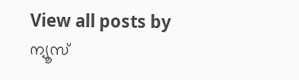View all posts by ന്യൂസ്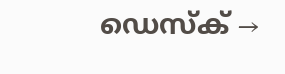ഡെസ്ക് →